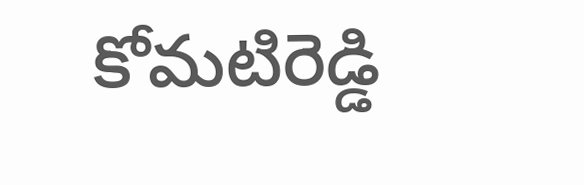కోమటిరెడ్డి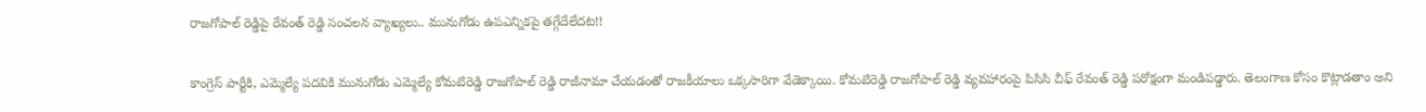రాజగోపాల్ రెడ్డిపై రేవంత్ రెడ్డి సంచలన వ్యాఖ్యలు.. మునుగోడు ఉపఎన్నికపై తగ్గేదేలేదట!!

కాంగ్రెస్ పార్టీకి, ఎమ్మెల్యే పదవికి మునుగోడు ఎమ్మెల్యే కోమటిరెడ్డి రాజగోపాల్ రెడ్డి రాజీనామా చేయడంతో రాజకీయాలు ఒక్కసారిగా వేడెక్కాయి. కోమటిరెడ్డి రాజగోపాల్ రెడ్డి వ్యవహారంపై పిసిసి చీఫ్ రేవంత్ రెడ్డి పరోక్షంగా మండిపడ్డారు. తెలంగాణ కోసం కొట్లాడతాం అని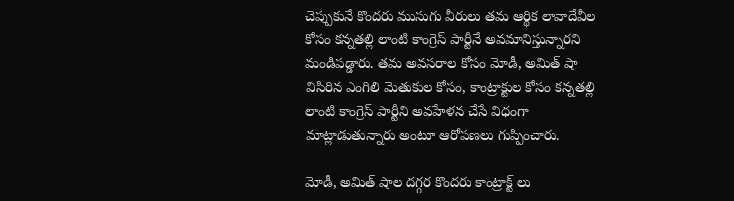చెప్పుకునే కొందరు ముసుగు వీరులు తమ ఆర్థిక లావాదేవీల కోసం కన్నతల్లి లాంటి కాంగ్రెస్ పార్టీనే అవమానిస్తున్నారని మండిపడ్డారు. తమ అవసరాల కోసం మోడీ, అమిత్ షా విసిరిన ఎంగిలి మెతుకుల కోసం, కాంట్రాక్టుల కోసం కన్నతల్లి లాంటి కాంగ్రెస్ పార్టీని అవహేళన చేసే విధంగా మాట్లాడుతున్నారు అంటూ ఆరోపణలు గుప్పించారు.

మోడీ, అమిత్ షాల దగ్గర కొందరు కాంట్రాక్ట్ లు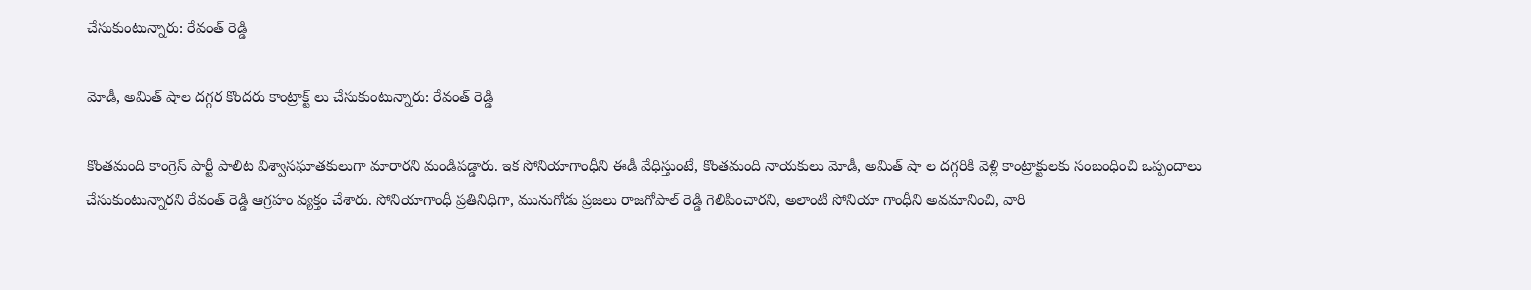చేసుకుంటున్నారు: రేవంత్ రెడ్డి

మోడీ, అమిత్ షాల దగ్గర కొందరు కాంట్రాక్ట్ లు చేసుకుంటున్నారు: రేవంత్ రెడ్డి

కొంతమంది కాంగ్రెస్ పార్టీ పాలిట విశ్వాసఘాతకులుగా మారారని మండిపడ్డారు. ఇక సోనియాగాంధీని ఈడీ వేధిస్తుంటే, కొంతమంది నాయకులు మోడీ, అమిత్ షా ల దగ్గరికి వెళ్లి కాంట్రాక్టులకు సంబంధించి ఒప్పందాలు చేసుకుంటున్నారని రేవంత్ రెడ్డి ఆగ్రహం వ్యక్తం చేశారు. సోనియాగాంధీ ప్రతినిధిగా, మునుగోడు ప్రజలు రాజగోపాల్ రెడ్డి గెలిపించారని, అలాంటి సోనియా గాంధీని అవమానించి, వారి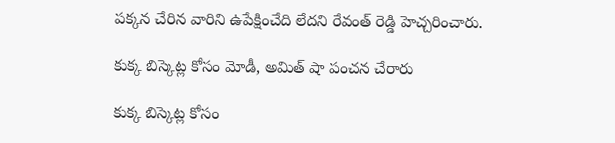పక్కన చేరిన వారిని ఉపేక్షించేది లేదని రేవంత్ రెడ్డి హెచ్చరించారు.

కుక్క బిస్కెట్ల కోసం మోడీ, అమిత్ షా పంచన చేరారు

కుక్క బిస్కెట్ల కోసం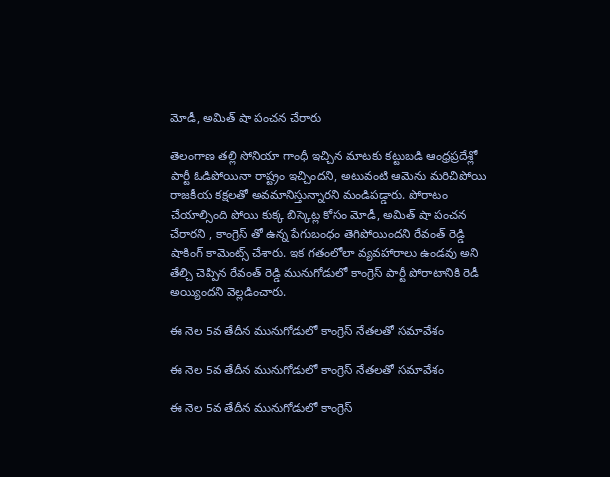మోడీ, అమిత్ షా పంచన చేరారు

తెలంగాణ తల్లి సోనియా గాంధీ ఇచ్చిన మాటకు కట్టుబడి ఆంధ్రప్రదేశ్లో పార్టీ ఓడిపోయినా రాష్ట్రం ఇచ్చిందని, అటువంటి ఆమెను మరిచిపోయి రాజకీయ కక్షలతో అవమానిస్తున్నారని మండిపడ్డారు. పోరాటం చేయాల్సింది పోయి కుక్క బిస్కెట్ల కోసం మోడీ, అమిత్ షా పంచన చేరారని , కాంగ్రెస్ తో ఉన్న పేగుబంధం తెగిపోయిందని రేవంత్ రెడ్డి షాకింగ్ కామెంట్స్ చేశారు. ఇక గతంలోలా వ్యవహారాలు ఉండవు అని తేల్చి చెప్పిన రేవంత్ రెడ్డి మునుగోడులో కాంగ్రెస్ పార్టీ పోరాటానికి రెడీ అయ్యిందని వెల్లడించారు.

ఈ నెల 5వ తేదీన మునుగోడులో కాంగ్రెస్ నేతలతో సమావేశం

ఈ నెల 5వ తేదీన మునుగోడులో కాంగ్రెస్ నేతలతో సమావేశం

ఈ నెల 5వ తేదీన మునుగోడులో కాంగ్రెస్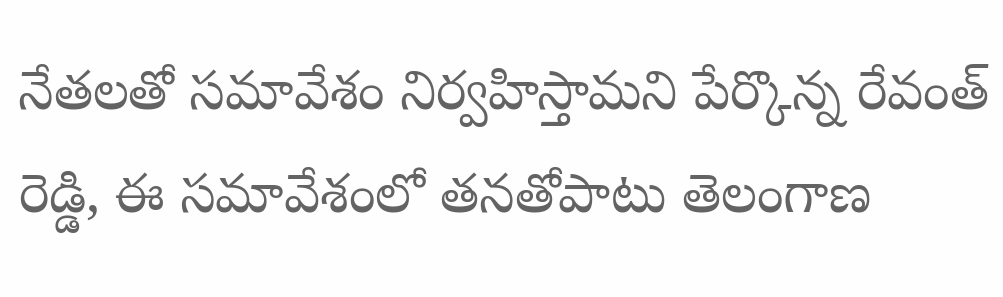నేతలతో సమావేశం నిర్వహిస్తామని పేర్కొన్న రేవంత్ రెడ్డి, ఈ సమావేశంలో తనతోపాటు తెలంగాణ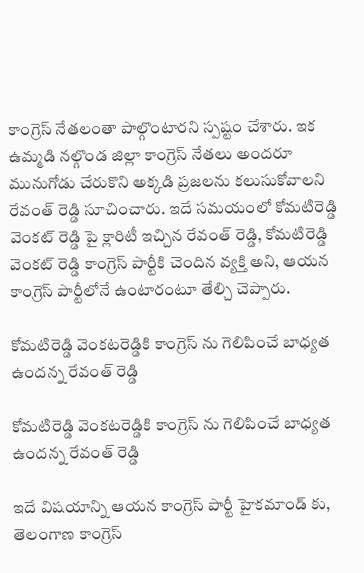కాంగ్రెస్ నేతలంతా పాల్గొంటారని స్పష్టం చేశారు. ఇక ఉమ్మడి నల్గొండ జిల్లా కాంగ్రెస్ నేతలు అందరూ మునుగోడు చేరుకొని అక్కడి ప్రజలను కలుసుకోవాలని రేవంత్ రెడ్డి సూచించారు. ఇదే సమయంలో కోమటిరెడ్డి వెంకట్ రెడ్డి పై క్లారిటీ ఇచ్చిన రేవంత్ రెడ్డి, కోమటిరెడ్డి వెంకట్ రెడ్డి కాంగ్రెస్ పార్టీకి చెందిన వ్యక్తి అని, ఆయన కాంగ్రెస్ పార్టీలోనే ఉంటారంటూ తేల్చి చెప్పారు.

కోమటిరెడ్డి వెంకటరెడ్డికి కాంగ్రెస్ ను గెలిపించే బాధ్యత ఉందన్న రేవంత్ రెడ్డి

కోమటిరెడ్డి వెంకటరెడ్డికి కాంగ్రెస్ ను గెలిపించే బాధ్యత ఉందన్న రేవంత్ రెడ్డి

ఇదే విషయాన్ని ఆయన కాంగ్రెస్ పార్టీ హైకమాండ్ కు, తెలంగాణ కాంగ్రెస్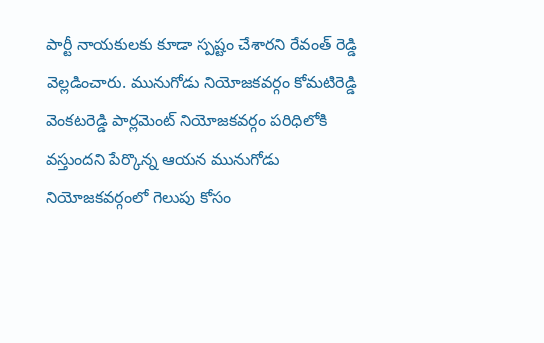పార్టీ నాయకులకు కూడా స్పష్టం చేశారని రేవంత్ రెడ్డి వెల్లడించారు. మునుగోడు నియోజకవర్గం కోమటిరెడ్డి వెంకటరెడ్డి పార్లమెంట్ నియోజకవర్గం పరిధిలోకి వస్తుందని పేర్కొన్న ఆయన మునుగోడు నియోజకవర్గంలో గెలుపు కోసం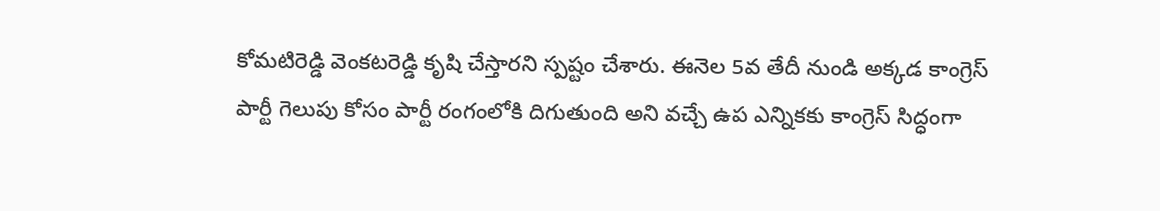కోమటిరెడ్డి వెంకటరెడ్డి కృషి చేస్తారని స్పష్టం చేశారు. ఈనెల 5వ తేదీ నుండి అక్కడ కాంగ్రెస్ పార్టీ గెలుపు కోసం పార్టీ రంగంలోకి దిగుతుంది అని వచ్చే ఉప ఎన్నికకు కాంగ్రెస్ సిద్ధంగా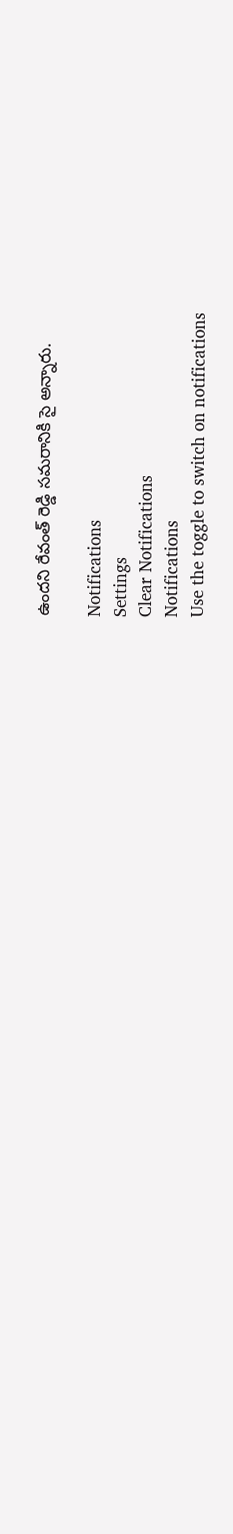ఉందని రేవంత్ రెడ్డి సమరానికి సై అన్నారు.

Notifications
Settings
Clear Notifications
Notifications
Use the toggle to switch on notifications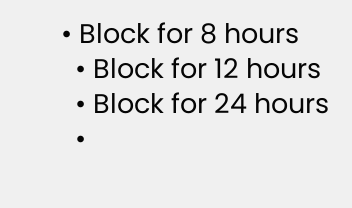• Block for 8 hours
  • Block for 12 hours
  • Block for 24 hours
  •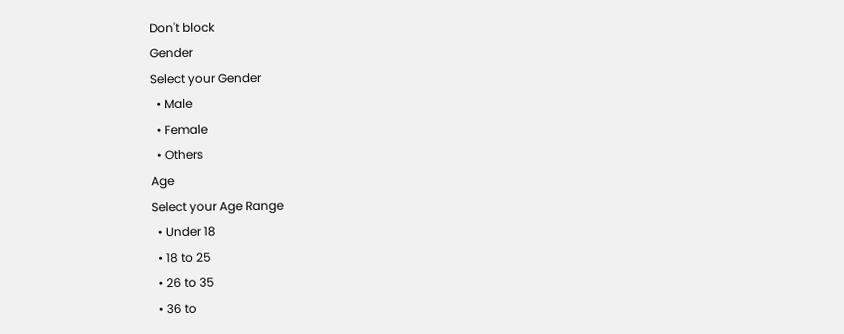Don't block
Gender
Select your Gender
  • Male
  • Female
  • Others
Age
Select your Age Range
  • Under 18
  • 18 to 25
  • 26 to 35
  • 36 to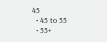45
  • 45 to 55
  • 55+